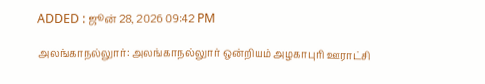ADDED : ஜூன் 28, 2026 09:42 PM

அலங்காநல்லுார்: அலங்காநல்லுார் ஒன்றியம் அழகாபுரி ஊராட்சி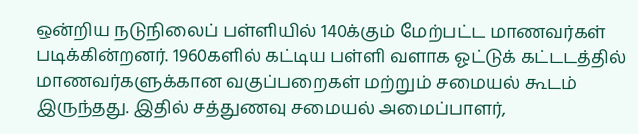ஒன்றிய நடுநிலைப் பள்ளியில் 140க்கும் மேற்பட்ட மாணவர்கள் படிக்கின்றனர். 1960களில் கட்டிய பள்ளி வளாக ஓட்டுக் கட்டடத்தில் மாணவர்களுக்கான வகுப்பறைகள் மற்றும் சமையல் கூடம் இருந்தது. இதில் சத்துணவு சமையல் அமைப்பாளர்,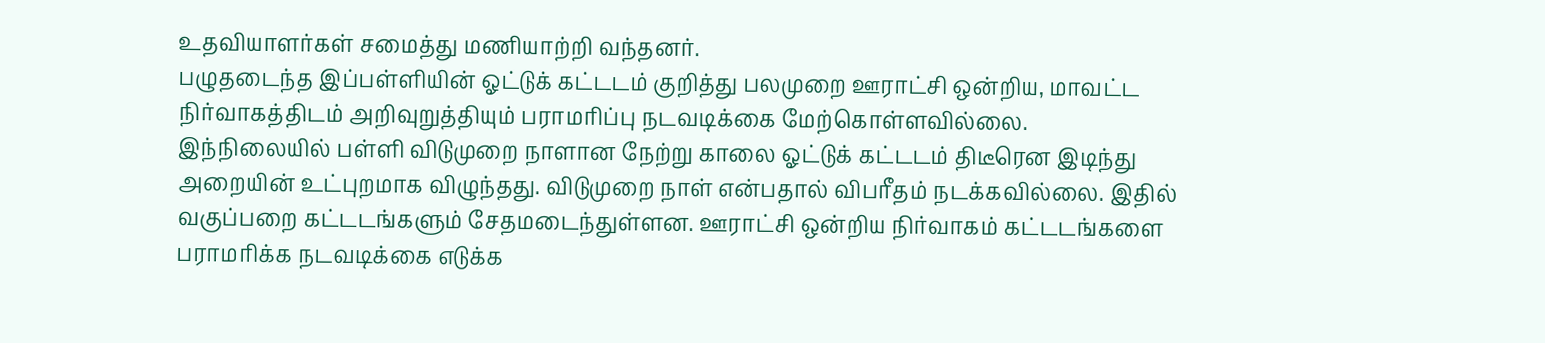உதவியாளர்கள் சமைத்து மணியாற்றி வந்தனர்.
பழுதடைந்த இப்பள்ளியின் ஓட்டுக் கட்டடம் குறித்து பலமுறை ஊராட்சி ஒன்றிய, மாவட்ட நிர்வாகத்திடம் அறிவுறுத்தியும் பராமரிப்பு நடவடிக்கை மேற்கொள்ளவில்லை.
இந்நிலையில் பள்ளி விடுமுறை நாளான நேற்று காலை ஓட்டுக் கட்டடம் திடீரென இடிந்து அறையின் உட்புறமாக விழுந்தது. விடுமுறை நாள் என்பதால் விபரீதம் நடக்கவில்லை. இதில் வகுப்பறை கட்டடங்களும் சேதமடைந்துள்ளன. ஊராட்சி ஒன்றிய நிர்வாகம் கட்டடங்களை பராமரிக்க நடவடிக்கை எடுக்க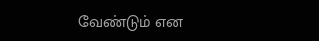வேண்டும் என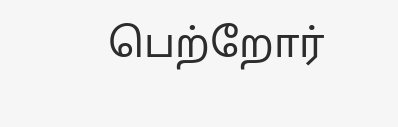பெற்றோர்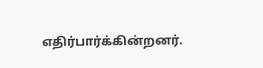எதிர்பார்க்கின்றனர்.